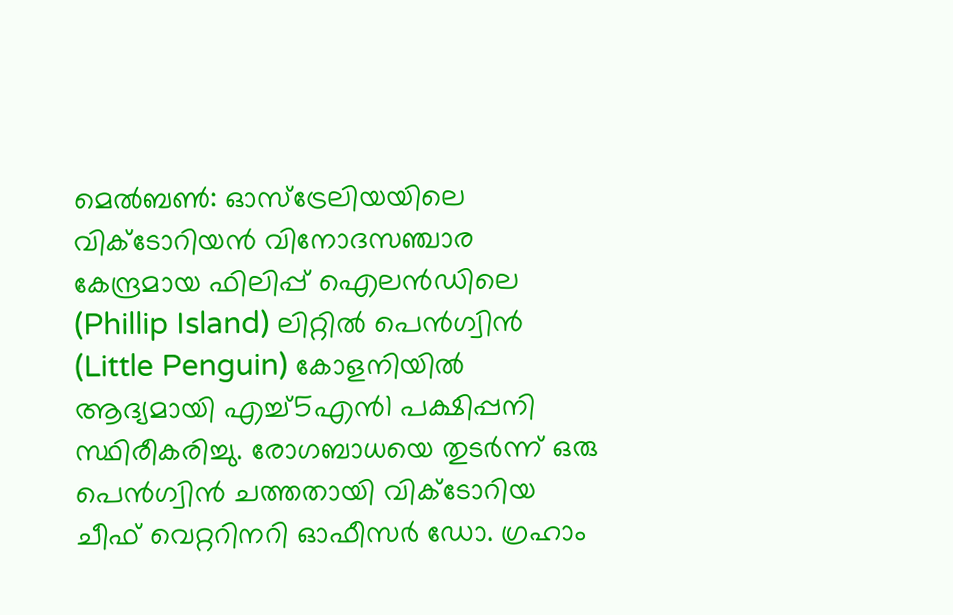മെൽബൺ: ഓസ്ട്രേലിയയിലെ വിക്ടോറിയൻ വിനോദസഞ്ചാര കേന്ദ്രമായ ഫിലിപ്പ് ഐലൻഡിലെ (Phillip Island) ലിറ്റിൽ പെൻഗ്വിൻ (Little Penguin) കോളനിയിൽ ആദ്യമായി എച്ച്5എൻ1 പക്ഷിപ്പനി സ്ഥിരീകരിച്ചു. രോഗബാധയെ തുടർന്ന് ഒരു പെൻഗ്വിൻ ചത്തതായി വിക്ടോറിയ ചീഫ് വെറ്ററിനറി ഓഫീസർ ഡോ. ഗ്രഹാം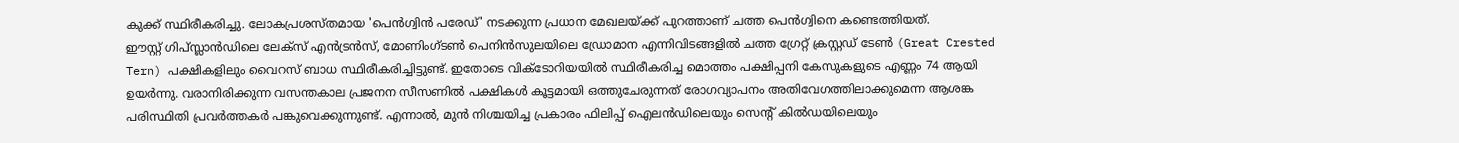കുക്ക് സ്ഥിരീകരിച്ചു. ലോകപ്രശസ്തമായ 'പെൻഗ്വിൻ പരേഡ്' നടക്കുന്ന പ്രധാന മേഖലയ്ക്ക് പുറത്താണ് ചത്ത പെൻഗ്വിനെ കണ്ടെത്തിയത്.
ഈസ്റ്റ് ഗിപ്സ്ലാൻഡിലെ ലേക്സ് എൻട്രൻസ്, മോണിംഗ്ടൺ പെനിൻസുലയിലെ ഡ്രോമാന എന്നിവിടങ്ങളിൽ ചത്ത ഗ്രേറ്റ് ക്രസ്റ്റഡ് ടേൺ (Great Crested Tern) പക്ഷികളിലും വൈറസ് ബാധ സ്ഥിരീകരിച്ചിട്ടുണ്ട്. ഇതോടെ വിക്ടോറിയയിൽ സ്ഥിരീകരിച്ച മൊത്തം പക്ഷിപ്പനി കേസുകളുടെ എണ്ണം 74 ആയി ഉയർന്നു. വരാനിരിക്കുന്ന വസന്തകാല പ്രജനന സീസണിൽ പക്ഷികൾ കൂട്ടമായി ഒത്തുചേരുന്നത് രോഗവ്യാപനം അതിവേഗത്തിലാക്കുമെന്ന ആശങ്ക പരിസ്ഥിതി പ്രവർത്തകർ പങ്കുവെക്കുന്നുണ്ട്. എന്നാൽ, മുൻ നിശ്ചയിച്ച പ്രകാരം ഫിലിപ്പ് ഐലൻഡിലെയും സെന്റ് കിൽഡയിലെയും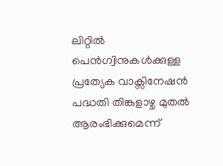ലിറ്റിൽ പെൻഗ്വിനുകൾക്കുള്ള പ്രത്യേക വാക്സിനേഷൻ പദ്ധതി തിങ്കളാഴ്ച മുതൽ ആരംഭിക്കുമെന്ന്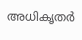അധികൃതർ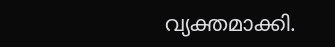വ്യക്തമാക്കി.